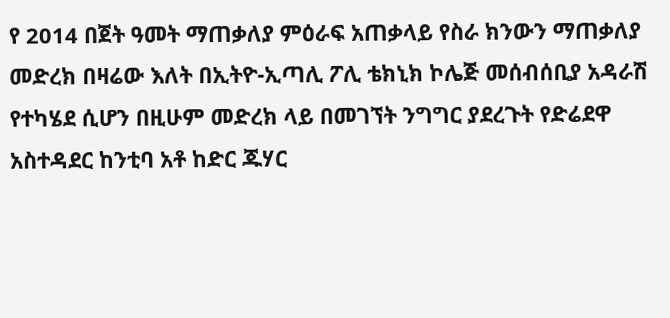የ 2014 በጀት ዓመት ማጠቃለያ ምዕራፍ አጠቃላይ የስራ ክንውን ማጠቃለያ መድረክ በዛሬው እለት በኢትዮ-ኢጣሊ ፖሊ ቴክኒክ ኮሌጅ መሰብሰቢያ አዳራሽ የተካሄደ ሲሆን በዚሁም መድረክ ላይ በመገኘት ንግግር ያደረጉት የድሬደዋ አስተዳደር ከንቲባ አቶ ከድር ጁሃር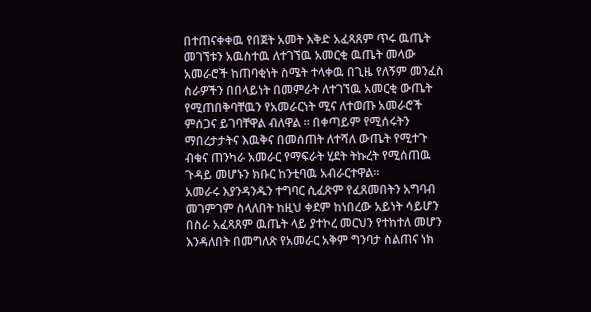በተጠናቀቀዉ የበጀት አመት እቅድ አፈጻጸም ጥሩ ዉጤት መገኘቱን አዉስተዉ ለተገኘዉ አመርቂ ዉጤት መላው አመራሮች ከጠባቂነት ስሜት ተላቀዉ በጊዜ የለኝም መንፈስ ስራዎችን በበላይነት በመምራት ለተገኘዉ አመርቂ ውጤት የሚጠበቅባቸዉን የአመራርነት ሚና ለተወጡ አመራሮች ምሰጋና ይገባቸዋል ብለዋል ። በቀጣይም የሚሰሩትን ማበረታታትና እዉቅና በመሰጠት ለተሻለ ውጤት የሚተጉ ብቁና ጠንካራ አመራር የማፍራት ሂደት ትኩረት የሚሰጠዉ ጉዳይ መሆኑን ክቡር ከንቲባዉ አብራርተዋል።
አመራሩ እያንዳንዱን ተግባር ሲፈጽም የፈጸመበትን አግባብ መገምገም ስላለበት ከዚህ ቀደም ከነበረው አይነት ሳይሆን በስራ አፈጻጸም ዉጤት ላይ ያተኮረ መርህን የተከተለ መሆን እንዳለበት በመግለጽ የአመራር አቅም ግንባታ ስልጠና ነክ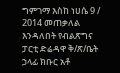ግምገማ እስከ ነሀሴ 9 / 2014 መጠቃለል እንዳለበት የብልጽግና ፓርቲ ድሬዳዋ ቅ/ጽ/ቤት ኃላፊ ክቡር አቶ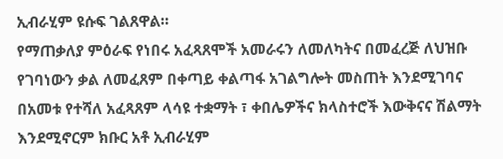ኢብራሂም ዩሱፍ ገልጸዋል።
የማጠቃለያ ምዕራፍ የነበሩ አፈጻጸሞች አመራሩን ለመለካትና በመፈረጅ ለህዝቡ የገባነውን ቃል ለመፈጸም በቀጣይ ቀልጣፋ አገልግሎት መስጠት እንደሚገባና በአመቱ የተሻለ አፈጻጸም ላሳዩ ተቋማት ፣ ቀበሌዎችና ክላስተሮች እውቅናና ሽልማት እንደሚኖርም ክቡር አቶ ኢብራሂም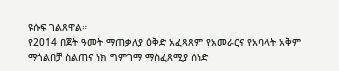ዩሱፍ ገልጸዋል።
የ2014 በጀት ዓመት ማጠቃለያ ዕቅድ አፈጻጸም የአመራርና የአባላት አቅም ማጎልበቻ ስልጠና ነክ ግምገማ ማስፈጸሚያ ሰነድ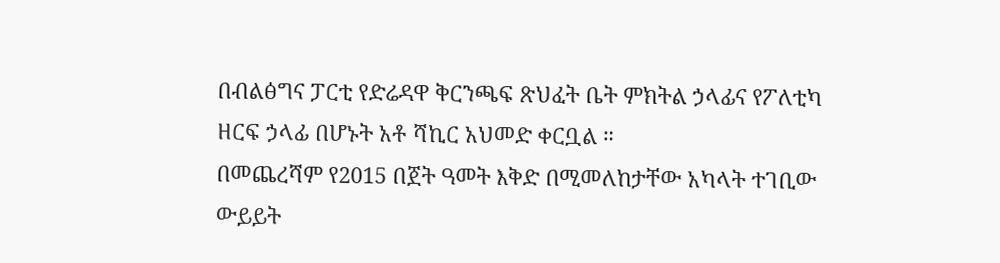በብልፅግና ፓርቲ የድሬዳዋ ቅርንጫፍ ጽህፈት ቤት ምክትል ኃላፊና የፖለቲካ ዘርፍ ኃላፊ በሆኑት አቶ ሻኪር አህመድ ቀርቧል ።
በመጨረሻም የ2015 በጀት ዓመት እቅድ በሚመለከታቸው አካላት ተገቢው ውይይት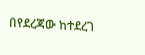በየደረጃው ከተደረገ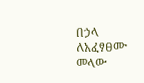በኃላ ለአፈፃፀሙ መላው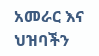አመራር እና ህዝባችን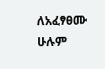ለአፈፃፀሙ ሁሉም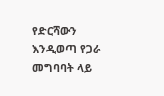የድርሻውን እንዲወጣ የጋራ መግባባት ላይ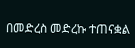በመድረስ መድረኩ ተጠናቋል